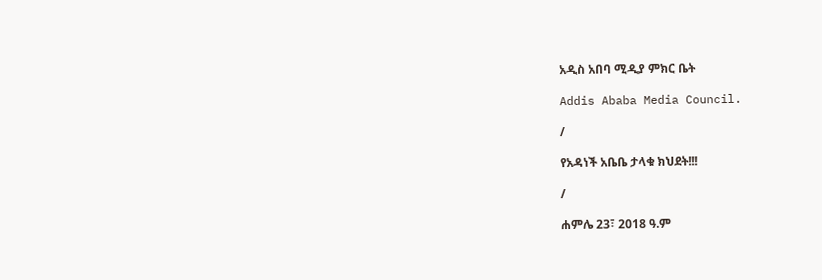አዲስ አበባ ሚዲያ ምክር ቤት

Addis Ababa Media Council.

/

የአዳነች አቤቤ ታላቁ ክህደት!!!

/

ሐምሌ 23፣ 2018 ዓ.ም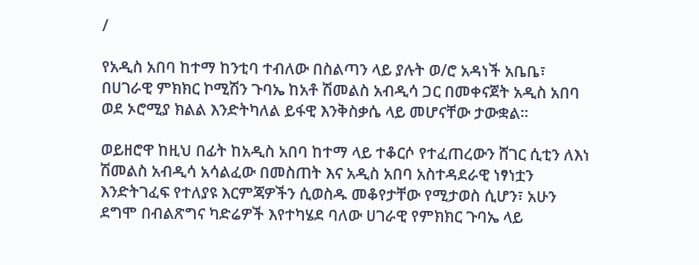/

የአዲስ አበባ ከተማ ከንቲባ ተብለው በስልጣን ላይ ያሉት ወ/ሮ አዳነች አቤቤ፣ በሀገራዊ ምክክር ኮሚሽን ጉባኤ ከአቶ ሽመልስ አብዲሳ ጋር በመቀናጀት አዲስ አበባ ወደ ኦሮሚያ ክልል እንድትካለል ይፋዊ እንቅስቃሴ ላይ መሆናቸው ታውቋል።

ወይዘሮዋ ከዚህ በፊት ከአዲስ አበባ ከተማ ላይ ተቆርሶ የተፈጠረውን ሸገር ሲቲን ለእነ ሽመልስ አብዲሳ አሳልፈው በመስጠት እና አዲስ አበባ አስተዳደራዊ ነፃነቷን እንድትገፈፍ የተለያዩ እርምጃዎችን ሲወስዱ መቆየታቸው የሚታወስ ሲሆን፣ አሁን ደግሞ በብልጽግና ካድሬዎች እየተካሄደ ባለው ሀገራዊ የምክክር ጉባኤ ላይ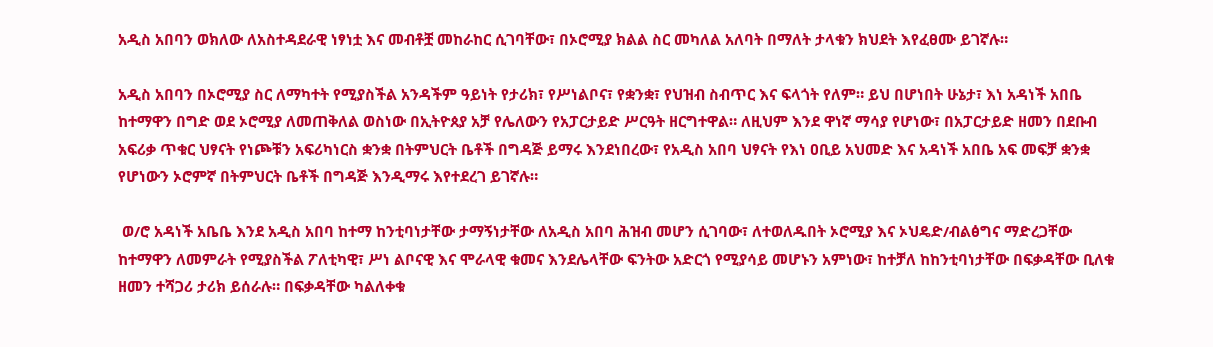አዲስ አበባን ወክለው ለአስተዳደራዊ ነፃነቷ እና መብቶቿ መከራከር ሲገባቸው፣ በኦሮሚያ ክልል ስር መካለል አለባት በማለት ታላቁን ክህደት እየፈፀሙ ይገኛሉ።

አዲስ አበባን በኦሮሚያ ስር ለማካተት የሚያስችል አንዳችም ዓይነት የታሪክ፣ የሥነልቦና፣ የቋንቋ፣ የህዝብ ስብጥር እና ፍላጎት የለም። ይህ በሆነበት ሁኔታ፣ እነ አዳነች አበቤ ከተማዋን በግድ ወደ ኦሮሚያ ለመጠቅለል ወስነው በኢትዮጰያ አቻ የሌለውን የአፓርታይድ ሥርዓት ዘርግተዋል። ለዚህም እንደ ዋነኛ ማሳያ የሆነው፣ በአፓርታይድ ዘመን በደቡብ አፍሪቃ ጥቁር ህፃናት የነጮቹን አፍሪካነርስ ቋንቋ በትምህርት ቤቶች በግዳጅ ይማሩ እንደነበረው፣ የአዲስ አበባ ህፃናት የእነ ዐቢይ አህመድ እና አዳነች አበቤ አፍ መፍቻ ቋንቋ የሆነውን ኦሮምኛ በትምህርት ቤቶች በግዳጅ እንዲማሩ እየተደረገ ይገኛሉ።

 ወ/ሮ አዳነች አቤቤ እንደ አዲስ አበባ ከተማ ከንቲባነታቸው ታማኝነታቸው ለአዲስ አበባ ሕዝብ መሆን ሲገባው፣ ለተወለዱበት ኦሮሚያ እና ኦህዴድ/ብልፅግና ማድረጋቸው ከተማዋን ለመምራት የሚያስችል ፖለቲካዊ፣ ሥነ ልቦናዊ እና ሞራላዊ ቁመና እንደሌላቸው ፍንትው አድርጎ የሚያሳይ መሆኑን አምነው፣ ከተቻለ ከከንቲባነታቸው በፍቃዳቸው ቢለቁ ዘመን ተሻጋሪ ታሪክ ይሰራሉ። በፍቃዳቸው ካልለቀቁ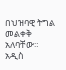በህዝባዊ ትግል መልቀቅ አለባቸው። አዲስ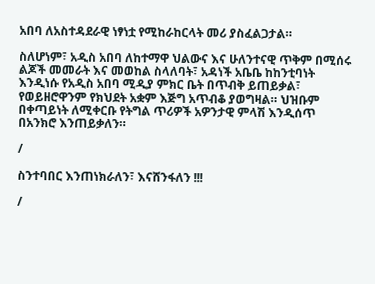አበባ ለአስተዳደራዊ ነፃነቷ የሚከራከርላት መሪ ያስፈልጋታል።

ስለሆነም፣ አዲስ አበባ ለከተማዋ ህልውና እና ሁለንተናዊ ጥቅም በሚሰሩ ልጆች መመራት እና መወከል ስላለባት፣ አዳነች አቤቤ ከከንቲባነት እንዲነሱ የአዲስ አበባ ሚዲያ ምክር ቤት በጥብቅ ይጠይቃል፣ የወይዘሮዋንም የክህደት አቋም እጅግ አጥብቆ ያወግዛል። ህዝቡም በቀጣይነት ለሚቀርቡ የትግል ጥሪዎች አዎንታዊ ምላሽ እንዲሰጥ በአንክሮ እንጠይቃለን።

/

ስንተባበር እንጠነክራለን፣ እናሸንፋለን !!!

/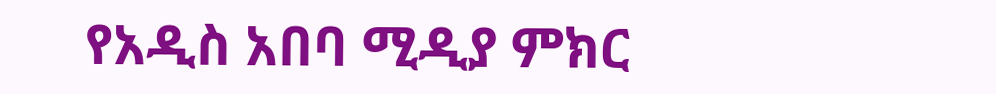የአዲስ አበባ ሚዲያ ምክር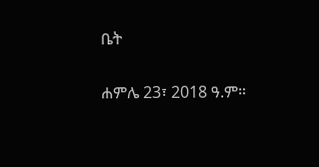ቤት

ሐምሌ 23፣ 2018 ዓ.ም።